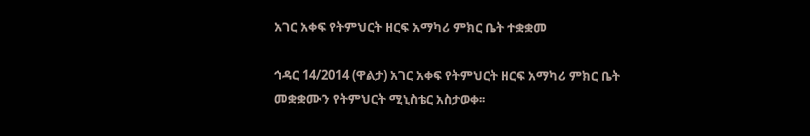አገር አቀፍ የትምህርት ዘርፍ አማካሪ ምክር ቤት ተቋቋመ

ኅዳር 14/2014 (ዋልታ) አገር አቀፍ የትምህርት ዘርፍ አማካሪ ምክር ቤት መቋቋሙን የትምህርት ሚኒስቴር አስታወቀ፡፡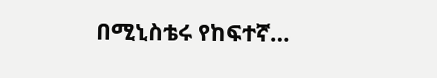በሚኒስቴሩ የከፍተኛ…